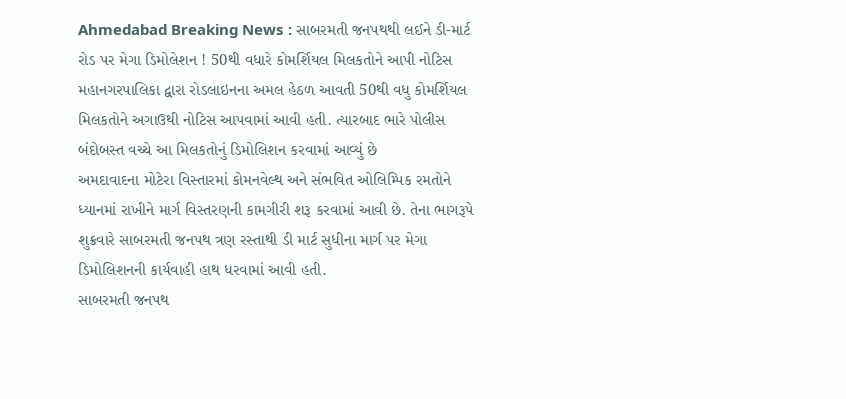Ahmedabad Breaking News : સાબરમતી જનપથથી લઈને ડી-માર્ટ રોડ પર મેગા ડિમોલેશન ! 50થી વધારે કોમર્શિયલ મિલકતોને આપી નોટિસ
મહાનગરપાલિકા દ્વારા રોડલાઇનના અમલ હેઠળ આવતી 50થી વધુ કોમર્શિયલ મિલકતોને અગાઉથી નોટિસ આપવામાં આવી હતી. ત્યારબાદ ભારે પોલીસ બંદોબસ્ત વચ્ચે આ મિલકતોનું ડિમોલિશન કરવામાં આવ્યું છે
અમદાવાદના મોટેરા વિસ્તારમાં કોમનવેલ્થ અને સંભવિત ઓલિમ્પિક રમતોને ધ્યાનમાં રાખીને માર્ગ વિસ્તરણની કામગીરી શરૂ કરવામાં આવી છે. તેના ભાગરૂપે શુક્રવારે સાબરમતી જનપથ ત્રણ રસ્તાથી ડી માર્ટ સુધીના માર્ગ પર મેગા ડિમોલિશનની કાર્યવાહી હાથ ધરવામાં આવી હતી.
સાબરમતી જનપથ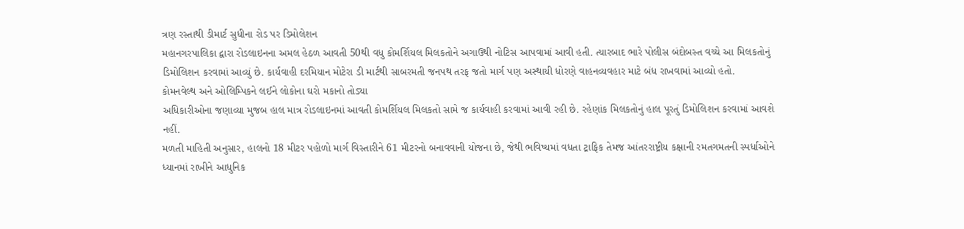ત્રણ રસ્તાથી ડીમાર્ટ સુધીના રોડ પર ડિમોલેશન
મહાનગરપાલિકા દ્વારા રોડલાઇનના અમલ હેઠળ આવતી 50થી વધુ કોમર્શિયલ મિલકતોને અગાઉથી નોટિસ આપવામાં આવી હતી. ત્યારબાદ ભારે પોલીસ બંદોબસ્ત વચ્ચે આ મિલકતોનું ડિમોલિશન કરવામાં આવ્યું છે. કાર્યવાહી દરમિયાન મોટેરા ડી માર્ટથી સાબરમતી જનપથ તરફ જતો માર્ગ પણ અસ્થાયી ધોરણે વાહનવ્યવહાર માટે બંધ રાખવામાં આવ્યો હતો.
કોમનવેલ્થ અને ઓલિમ્પિકને લઈને લોકોના ઘરો મકાનો તોડ્યા
અધિકારીઓના જણાવ્યા મુજબ હાલ માત્ર રોડલાઇનમાં આવતી કોમર્શિયલ મિલકતો સામે જ કાર્યવાહી કરવામાં આવી રહી છે. રહેણાંક મિલકતોનું હાલ પૂરતું ડિમોલિશન કરવામાં આવશે નહીં.
મળતી માહિતી અનુસાર, હાલનો 18 મીટર પહોળો માર્ગ વિસ્તારીને 61 મીટરનો બનાવવાની યોજના છે, જેથી ભવિષ્યમાં વધતા ટ્રાફિક તેમજ આંતરરાષ્ટ્રીય કક્ષાની રમતગમતની સ્પર્ધાઓને ધ્યાનમાં રાખીને આધુનિક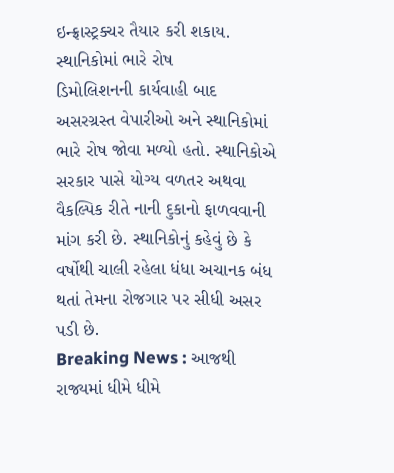ઇન્ફ્રાસ્ટ્રક્ચર તૈયાર કરી શકાય.
સ્થાનિકોમાં ભારે રોષ
ડિમોલિશનની કાર્યવાહી બાદ અસરગ્રસ્ત વેપારીઓ અને સ્થાનિકોમાં ભારે રોષ જોવા મળ્યો હતો. સ્થાનિકોએ સરકાર પાસે યોગ્ય વળતર અથવા વૈકલ્પિક રીતે નાની દુકાનો ફાળવવાની માંગ કરી છે. સ્થાનિકોનું કહેવું છે કે વર્ષોથી ચાલી રહેલા ધંધા અચાનક બંધ થતાં તેમના રોજગાર પર સીધી અસર પડી છે.
Breaking News : આજથી રાજ્યમાં ધીમે ધીમે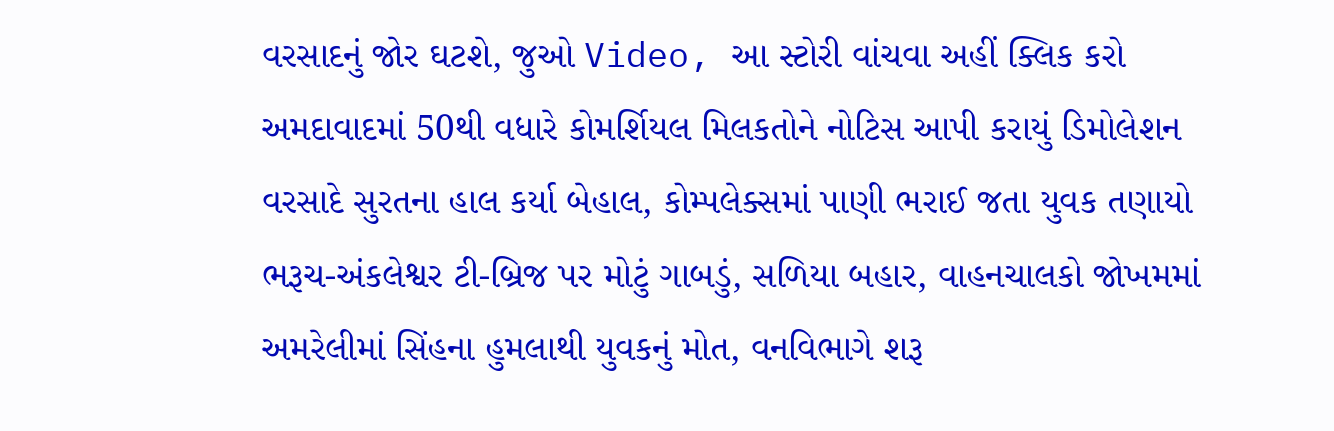વરસાદનું જોર ઘટશે, જુઓ Video, આ સ્ટોરી વાંચવા અહીં ક્લિક કરો
અમદાવાદમાં 50થી વધારે કોમર્શિયલ મિલકતોને નોટિસ આપી કરાયું ડિમોલેશન
વરસાદે સુરતના હાલ કર્યા બેહાલ, કોમ્પલેક્સમાં પાણી ભરાઈ જતા યુવક તણાયો
ભરૂચ-અંકલેશ્વર ટી-બ્રિજ પર મોટું ગાબડું, સળિયા બહાર, વાહનચાલકો જોખમમાં
અમરેલીમાં સિંહના હુમલાથી યુવકનું મોત, વનવિભાગે શરૂ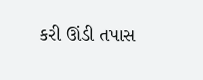કરી ઊંડી તપાસ